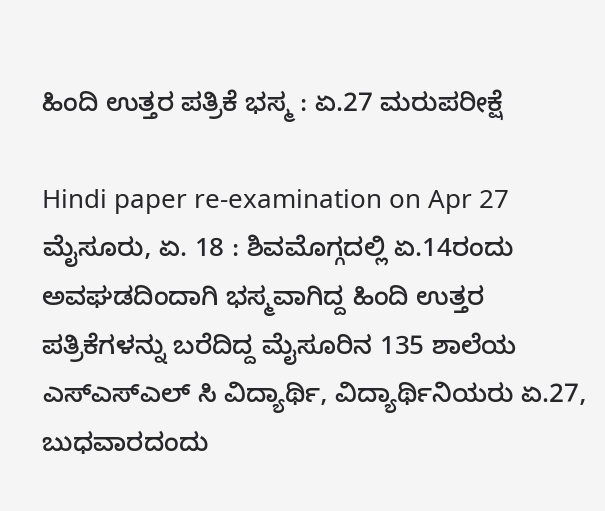ಹಿಂದಿ ಉತ್ತರ ಪತ್ರಿಕೆ ಭಸ್ಮ : ಏ.27 ಮರುಪರೀಕ್ಷೆ

Hindi paper re-examination on Apr 27
ಮೈಸೂರು, ಏ. 18 : ಶಿವಮೊಗ್ಗದಲ್ಲಿ ಏ.14ರಂದು ಅವಘಡದಿಂದಾಗಿ ಭಸ್ಮವಾಗಿದ್ದ ಹಿಂದಿ ಉತ್ತರ ಪತ್ರಿಕೆಗಳನ್ನು ಬರೆದಿದ್ದ ಮೈಸೂರಿನ 135 ಶಾಲೆಯ ಎಸ್ಎಸ್ಎಲ್ ಸಿ ವಿದ್ಯಾರ್ಥಿ, ವಿದ್ಯಾರ್ಥಿನಿಯರು ಏ.27, ಬುಧವಾರದಂದು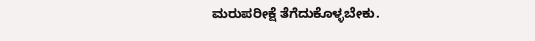ಮರುಪರೀಕ್ಷೆ ತೆಗೆದುಕೊಳ್ಳಬೇಕು.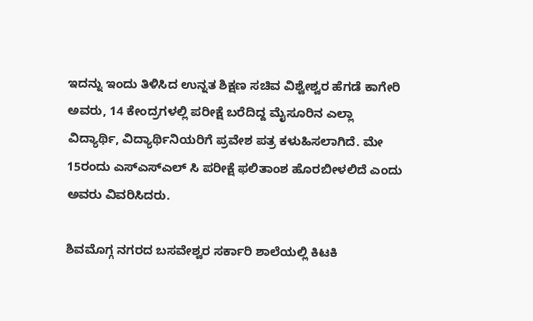ಇದನ್ನು ಇಂದು ತಿಳಿಸಿದ ಉನ್ನತ ಶಿಕ್ಷಣ ಸಚಿವ ವಿಶ್ವೇಶ್ವರ ಹೆಗಡೆ ಕಾಗೇರಿ ಅವರು, 14 ಕೇಂದ್ರಗಳಲ್ಲಿ ಪರೀಕ್ಷೆ ಬರೆದಿದ್ದ ಮೈಸೂರಿನ ಎಲ್ಲಾ ವಿದ್ಯಾರ್ಥಿ, ವಿದ್ಯಾರ್ಥಿನಿಯರಿಗೆ ಪ್ರವೇಶ ಪತ್ರ ಕಳುಹಿಸಲಾಗಿದೆ. ಮೇ 15ರಂದು ಎಸ್ಎಸ್ಎಲ್ ಸಿ ಪರೀಕ್ಷೆ ಫಲಿತಾಂಶ ಹೊರಬೀಳಲಿದೆ ಎಂದು ಅವರು ವಿವರಿಸಿದರು.

ಶಿವಮೊಗ್ಗ ನಗರದ ಬಸವೇಶ್ವರ ಸರ್ಕಾರಿ ಶಾಲೆಯಲ್ಲಿ ಕಿಟಕಿ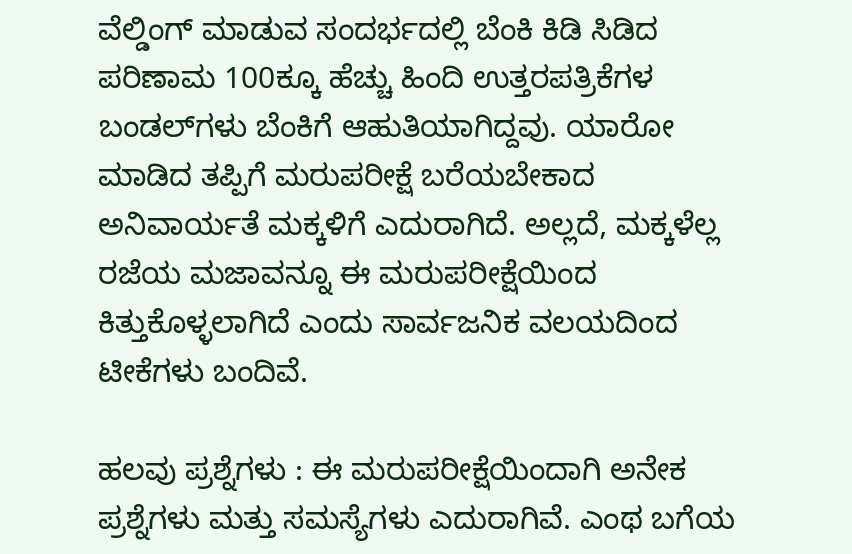ವೆಲ್ಡಿಂಗ್ ಮಾಡುವ ಸಂದರ್ಭದಲ್ಲಿ ಬೆಂಕಿ ಕಿಡಿ ಸಿಡಿದ ಪರಿಣಾಮ 100ಕ್ಕೂ ಹೆಚ್ಚು ಹಿಂದಿ ಉತ್ತರಪತ್ರಿಕೆಗಳ ಬಂಡಲ್‌ಗಳು ಬೆಂಕಿಗೆ ಆಹುತಿಯಾಗಿದ್ದವು. ಯಾರೋ ಮಾಡಿದ ತಪ್ಪಿಗೆ ಮರುಪರೀಕ್ಷೆ ಬರೆಯಬೇಕಾದ ಅನಿವಾರ್ಯತೆ ಮಕ್ಕಳಿಗೆ ಎದುರಾಗಿದೆ. ಅಲ್ಲದೆ, ಮಕ್ಕಳೆಲ್ಲ ರಜೆಯ ಮಜಾವನ್ನೂ ಈ ಮರುಪರೀಕ್ಷೆಯಿಂದ ಕಿತ್ತುಕೊಳ್ಳಲಾಗಿದೆ ಎಂದು ಸಾರ್ವಜನಿಕ ವಲಯದಿಂದ ಟೀಕೆಗಳು ಬಂದಿವೆ.

ಹಲವು ಪ್ರಶ್ನೆಗಳು : ಈ ಮರುಪರೀಕ್ಷೆಯಿಂದಾಗಿ ಅನೇಕ ಪ್ರಶ್ನೆಗಳು ಮತ್ತು ಸಮಸ್ಯೆಗಳು ಎದುರಾಗಿವೆ. ಎಂಥ ಬಗೆಯ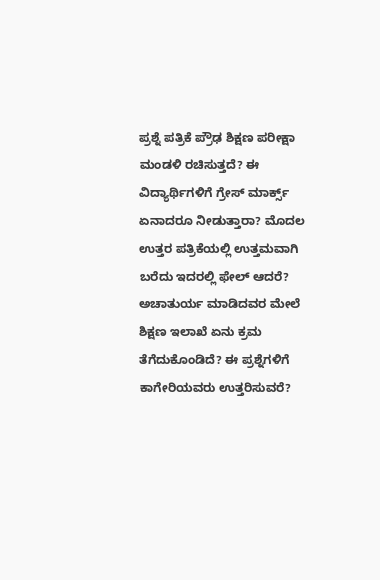ಪ್ರಶ್ನೆ ಪತ್ರಿಕೆ ಪ್ರೌಢ ಶಿಕ್ಷಣ ಪರೀಕ್ಷಾ ಮಂಡಳಿ ರಚಿಸುತ್ತದೆ? ಈ ವಿದ್ಯಾರ್ಥಿಗಳಿಗೆ ಗ್ರೇಸ್ ಮಾರ್ಕ್ಸ್ ಏನಾದರೂ ನೀಡುತ್ತಾರಾ? ಮೊದಲ ಉತ್ತರ ಪತ್ರಿಕೆಯಲ್ಲಿ ಉತ್ತಮವಾಗಿ ಬರೆದು ಇದರಲ್ಲಿ ಫೇಲ್ ಆದರೆ? ಅಚಾತುರ್ಯ ಮಾಡಿದವರ ಮೇಲೆ ಶಿಕ್ಷಣ ಇಲಾಖೆ ಏನು ಕ್ರಮ ತೆಗೆದುಕೊಂಡಿದೆ? ಈ ಪ್ರಶ್ನೆಗಳಿಗೆ ಕಾಗೇರಿಯವರು ಉತ್ತರಿಸುವರೆ?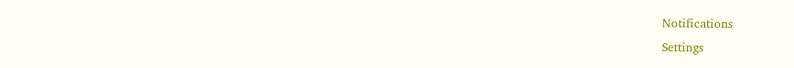Notifications
Settings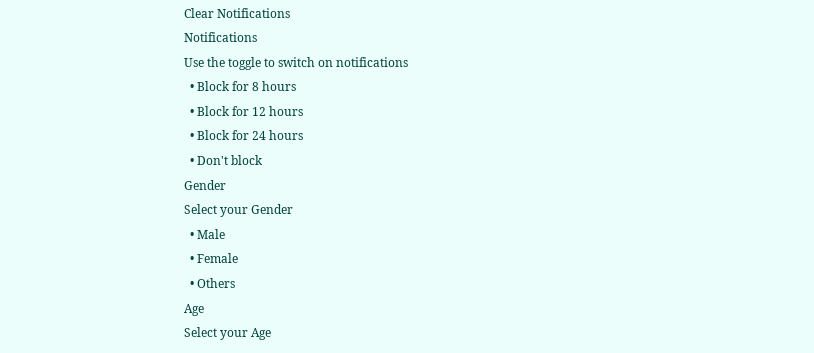Clear Notifications
Notifications
Use the toggle to switch on notifications
  • Block for 8 hours
  • Block for 12 hours
  • Block for 24 hours
  • Don't block
Gender
Select your Gender
  • Male
  • Female
  • Others
Age
Select your Age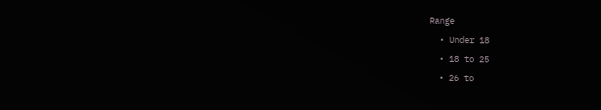Range
  • Under 18
  • 18 to 25
  • 26 to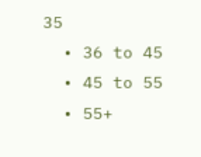35
  • 36 to 45
  • 45 to 55
  • 55+